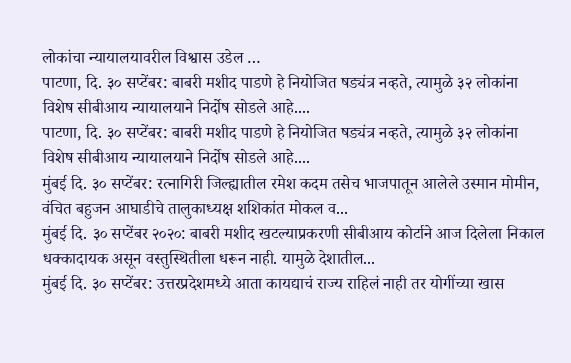लोकांचा न्यायालयावरील विश्वास उडेल …
पाटणा, दि. ३० सप्टेंबर: बाबरी मशीद पाडणे हे नियोजित षड्यंत्र नव्हते, त्यामुळे ३२ लोकांना विशेष सीबीआय न्यायालयाने निर्दोष सोडले आहे....
पाटणा, दि. ३० सप्टेंबर: बाबरी मशीद पाडणे हे नियोजित षड्यंत्र नव्हते, त्यामुळे ३२ लोकांना विशेष सीबीआय न्यायालयाने निर्दोष सोडले आहे....
मुंबई दि. ३० सप्टेंबर: रत्नागिरी जिल्ह्यातील रमेश कदम तसेच भाजपातून आलेले उस्मान मोमीन, वंचित बहुजन आघाडीचे तालुकाध्यक्ष शशिकांत मोकल व...
मुंबई दि. ३० सप्टेंबर २०२०: बाबरी मशीद खटल्याप्रकरणी सीबीआय कोर्टाने आज दिलेला निकाल धक्कादायक असून वस्तुस्थितीला धरून नाही. यामुळे देशातील...
मुंबई दि. ३० सप्टेंबर: उत्तरप्रदेशमध्ये आता कायद्याचं राज्य राहिलं नाही तर योगींच्या खास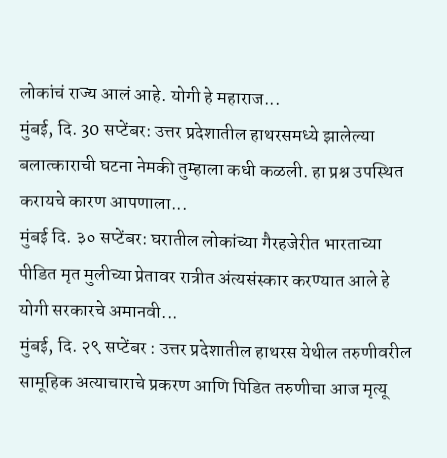लोकांचं राज्य आलं आहे. योगी हे महाराज...
मुंबई, दि. 30 सप्टेंबर: उत्तर प्रदेशातील हाथरसमध्ये झालेल्या बलात्काराची घटना नेमकी तुम्हाला कधी कळली. हा प्रश्न उपस्थित करायचे कारण आपणाला...
मुंबई दि. ३० सप्टेंबर: घरातील लोकांच्या गैरहजेरीत भारताच्या पीडित मृत मुलीच्या प्रेतावर रात्रीत अंत्यसंस्कार करण्यात आले हे योगी सरकारचे अमानवी...
मुंबई, दि. २९ सप्टेंबर : उत्तर प्रदेशातील हाथरस येथील तरुणीवरील सामूहिक अत्याचाराचे प्रकरण आणि पिडित तरुणीचा आज मृत्यू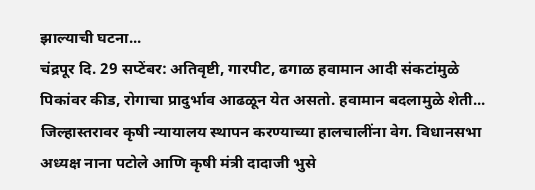झाल्याची घटना...
चंद्रपूर दि. 29 सप्टेंबर: अतिवृष्टी, गारपीट, ढगाळ हवामान आदी संकटांमुळे पिकांवर कीड, रोगाचा प्रादुर्भाव आढळून येत असतो. हवामान बदलामुळे शेती...
जिल्हास्तरावर कृषी न्यायालय स्थापन करण्याच्या हालचालींना वेग. विधानसभा अध्यक्ष नाना पटोले आणि कृषी मंत्री दादाजी भुसे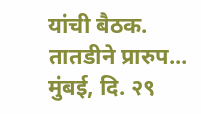यांची बैठक. तातडीने प्रारुप...
मुंबई, दि. २९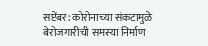सप्टेंबर: कोरोनाच्या संकटामुळे बेरोजगारीची समस्या निर्माण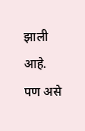झाली आहे. पण असे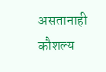असतानाही कौशल्य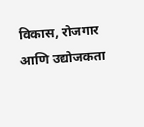विकास, रोजगार आणि उद्योजकता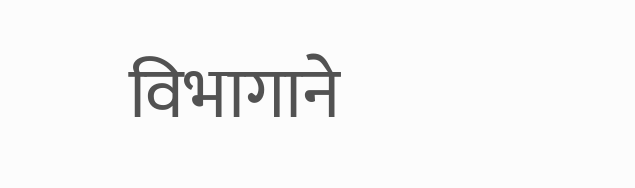विभागाने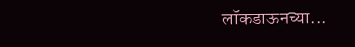लॉकडाऊनच्या...